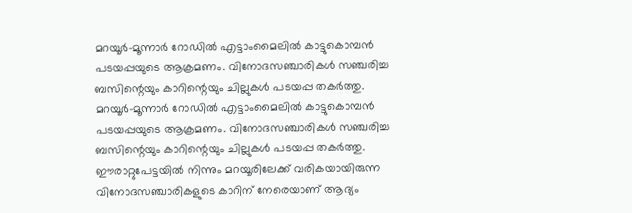മറയൂർ-മൂന്നാർ റോഡിൽ എട്ടാംമൈലിൽ കാട്ടുകൊമ്പൻ പടയപ്പയുടെ ആക്രമണം. വിനോദസഞ്ചാരികൾ സഞ്ചരിച്ച ബസിന്റെയും കാറിന്റെയും ചില്ലുകൾ പടയപ്പ തകർത്തു.
മറയൂർ-മൂന്നാർ റോഡിൽ എട്ടാംമൈലിൽ കാട്ടുകൊമ്പൻ പടയപ്പയുടെ ആക്രമണം. വിനോദസഞ്ചാരികൾ സഞ്ചരിച്ച ബസിന്റെയും കാറിന്റെയും ചില്ലുകൾ പടയപ്പ തകർത്തു. ഈരാറ്റുപേട്ടയിൽ നിന്നും മറയൂരിലേക്ക് വരികയായിരുന്ന വിനോദസഞ്ചാരികളുടെ കാറിന് നേരെയാണ് ആദ്യം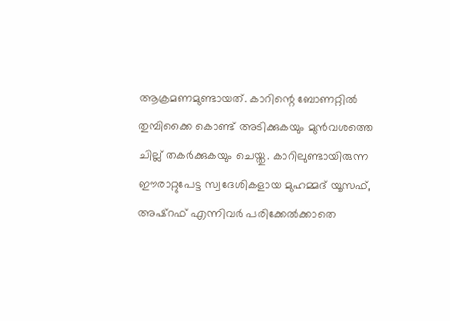ആക്രമണമുണ്ടായത്. കാറിന്റെ ബോണറ്റിൽ തുമ്പിക്കൈ കൊണ്ട് അടിക്കുകയും മുൻവശത്തെ ചില്ല് തകർക്കുകയും ചെയ്തു. കാറിലുണ്ടായിരുന്ന ഈരാറ്റുപേട്ട സ്വദേശികളായ മുഹമ്മദ് യൂസഫ്, അഷ്റഫ് എന്നിവർ പരിക്കേൽക്കാതെ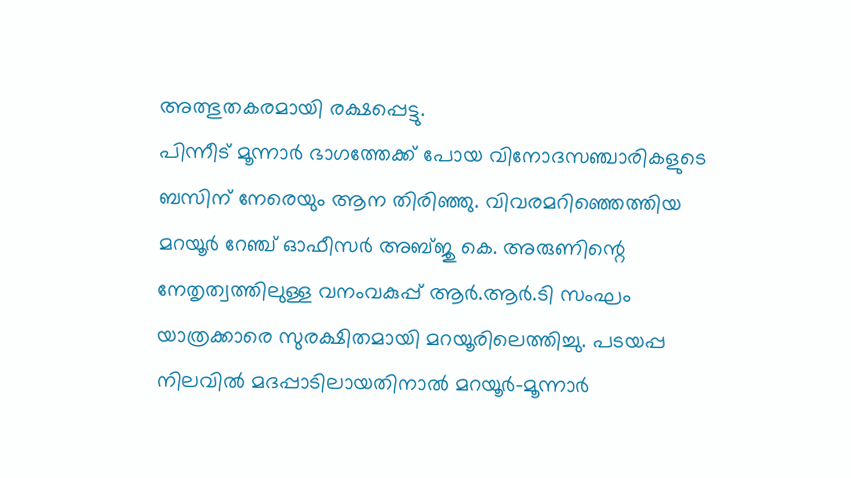അത്ഭുതകരമായി രക്ഷപ്പെട്ടു.
പിന്നീട് മൂന്നാർ ഭാഗത്തേക്ക് പോയ വിനോദസഞ്ചാരികളുടെ ബസിന് നേരെയും ആന തിരിഞ്ഞു. വിവരമറിഞ്ഞെത്തിയ മറയൂർ റേഞ്ച് ഓഫീസർ അബ്ജു കെ. അരുണിന്റെ നേതൃത്വത്തിലുള്ള വനംവകുപ്പ് ആർ.ആർ.ടി സംഘം യാത്രക്കാരെ സുരക്ഷിതമായി മറയൂരിലെത്തിച്ചു. പടയപ്പ നിലവിൽ മദപ്പാടിലായതിനാൽ മറയൂർ-മൂന്നാർ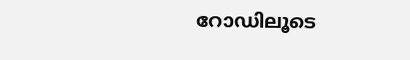റോഡിലൂടെ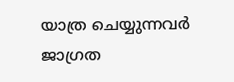യാത്ര ചെയ്യുന്നവർ ജാഗ്രത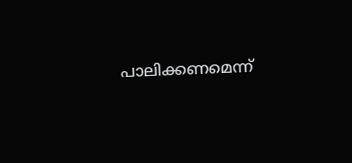പാലിക്കണമെന്ന്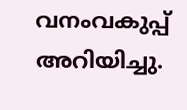വനംവകുപ്പ് അറിയിച്ചു.